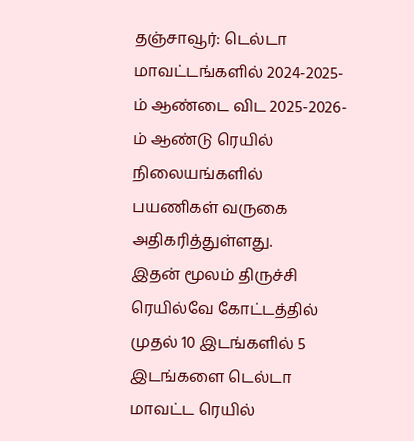தஞ்சாவூர்: டெல்டா மாவட்டங்களில் 2024-2025-ம் ஆண்டை விட 2025-2026-ம் ஆண்டு ரெயில் நிலையங்களில் பயணிகள் வருகை அதிகரித்துள்ளது.
இதன் மூலம் திருச்சி ரெயில்வே கோட்டத்தில் முதல் 10 இடங்களில் 5 இடங்களை டெல்டா மாவட்ட ரெயில்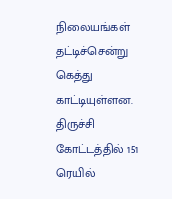நிலையங்கள் தட்டிச்சென்று கெத்து காட்டியுள்ளன.
திருச்சி கோட்டத்தில் 151 ரெயில்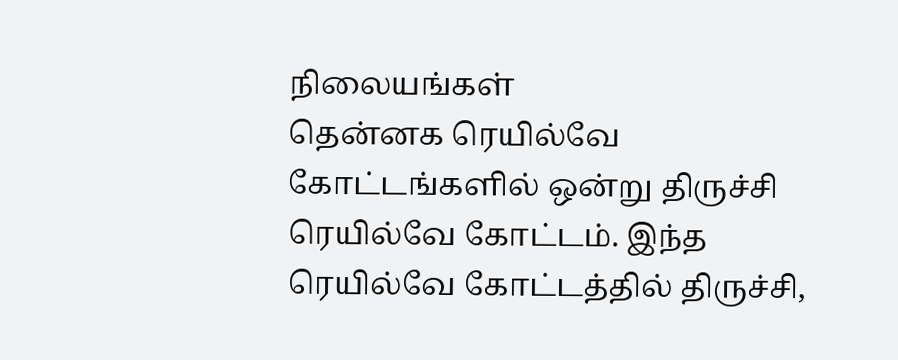நிலையங்கள்
தென்னக ரெயில்வே கோட்டங்களில் ஒன்று திருச்சி ரெயில்வே கோட்டம். இந்த ரெயில்வே கோட்டத்தில் திருச்சி,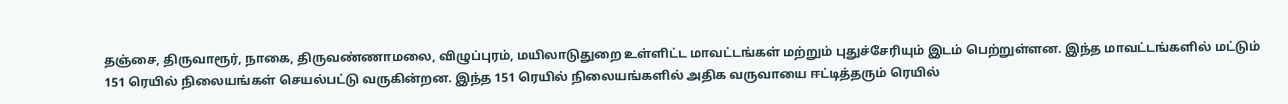தஞ்சை, திருவாரூர், நாகை, திருவண்ணாமலை, விழுப்புரம், மயிலாடுதுறை உள்ளிட்ட மாவட்டங்கள் மற்றும் புதுச்சேரியும் இடம் பெற்றுள்ளன. இந்த மாவட்டங்களில் மட்டும் 151 ரெயில் நிலையங்கள் செயல்பட்டு வருகின்றன. இந்த 151 ரெயில் நிலையங்களில் அதிக வருவாயை ஈட்டித்தரும் ரெயில்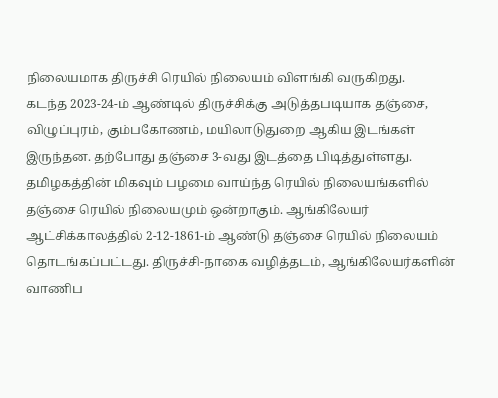நிலையமாக திருச்சி ரெயில் நிலையம் விளங்கி வருகிறது.
கடந்த 2023-24-ம் ஆண்டில் திருச்சிக்கு அடுத்தபடியாக தஞ்சை, விழுப்புரம், கும்பகோணம், மயிலாடுதுறை ஆகிய இடங்கள் இருந்தன. தற்போது தஞ்சை 3-வது இடத்தை பிடித்துள்ளது. தமிழகத்தின் மிகவும் பழமை வாய்ந்த ரெயில் நிலையங்களில் தஞ்சை ரெயில் நிலையமும் ஒன்றாகும். ஆங்கிலேயர் ஆட்சிக்காலத்தில் 2-12-1861-ம் ஆண்டு தஞ்சை ரெயில் நிலையம் தொடங்கப்பட்டது. திருச்சி-நாகை வழித்தடம், ஆங்கிலேயர்களின் வாணிப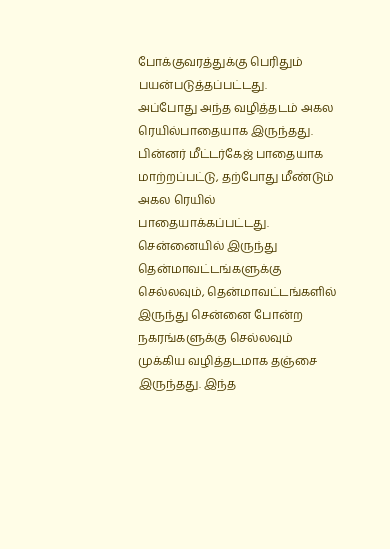போக்குவரத்துக்கு பெரிதும் பயன்படுத்தப்பட்டது.
அப்போது அந்த வழித்தடம் அகல ரெயில்பாதையாக இருந்தது. பின்னர் மீட்டர்கேஜ் பாதையாக மாற்றப்பட்டு, தற்போது மீண்டும் அகல ரெயில் பாதையாக்கப்பட்டது. சென்னையில் இருந்து தென்மாவட்டங்களுக்கு செல்லவும், தென்மாவட்டங்களில் இருந்து சென்னை போன்ற நகரங்களுக்கு செல்லவும் முக்கிய வழித்தடமாக தஞ்சை இருந்தது. இந்த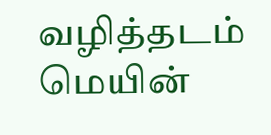வழித்தடம் மெயின்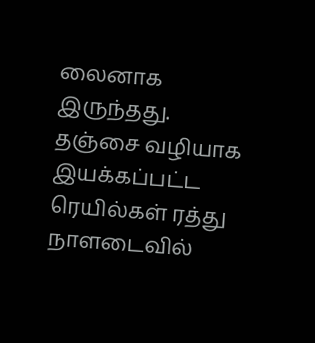லைனாக இருந்தது.
தஞ்சை வழியாக இயக்கப்பட்ட ரெயில்கள் ரத்து
நாளடைவில்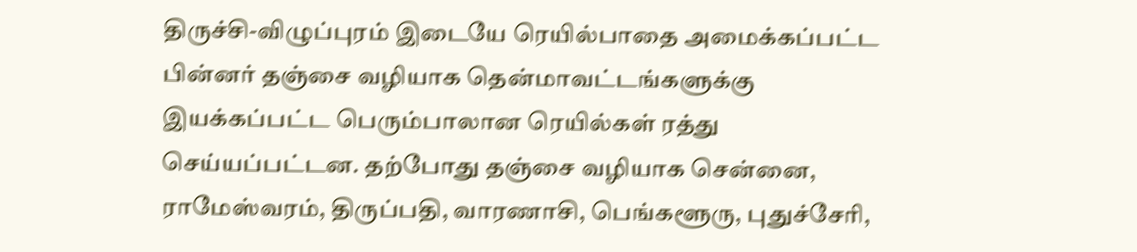திருச்சி-விழுப்புரம் இடையே ரெயில்பாதை அமைக்கப்பட்ட பின்னர் தஞ்சை வழியாக தென்மாவட்டங்களுக்கு இயக்கப்பட்ட பெரும்பாலான ரெயில்கள் ரத்து செய்யப்பட்டன. தற்போது தஞ்சை வழியாக சென்னை, ராமேஸ்வரம், திருப்பதி, வாரணாசி, பெங்களூரு, புதுச்சேரி,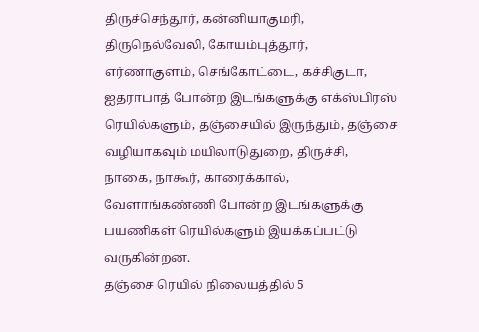திருச்செந்தூர், கன்னியாகுமரி, திருநெல்வேலி, கோயம்புத்தூர், எர்ணாகுளம், செங்கோட்டை, கச்சிகுடா, ஐதராபாத் போன்ற இடங்களுக்கு எக்ஸ்பிரஸ் ரெயில்களும், தஞ்சையில் இருந்தும், தஞ்சை வழியாகவும் மயிலாடுதுறை, திருச்சி, நாகை, நாகூர், காரைக்கால், வேளாங்கண்ணி போன்ற இடங்களுக்கு பயணிகள் ரெயில்களும் இயக்கப்பட்டு வருகின்றன.
தஞ்சை ரெயில் நிலையத்தில் 5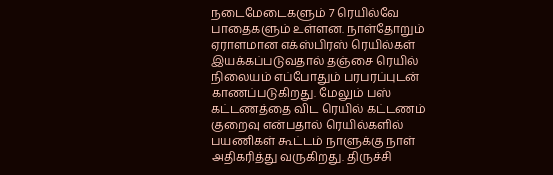நடைமேடைகளும் 7 ரெயில்வே பாதைகளும் உள்ளன. நாள்தோறும் ஏராளமான எக்ஸ்பிரஸ் ரெயில்கள் இயக்கப்படுவதால் தஞ்சை ரெயில் நிலையம் எப்போதும் பரபரப்புடன் காணப்படுகிறது. மேலும் பஸ் கட்டணத்தை விட ரெயில் கட்டணம் குறைவு என்பதால் ரெயில்களில் பயணிகள் கூட்டம் நாளுக்கு நாள் அதிகரித்து வருகிறது. திருச்சி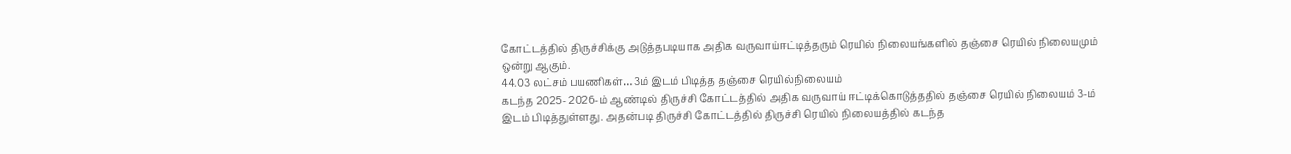கோட்டத்தில் திருச்சிக்கு அடுத்தபடியாக அதிக வருவாய்ஈட்டித்தரும் ரெயில் நிலையங்களில் தஞ்சை ரெயில் நிலையமும் ஒன்று ஆகும்.
44.03 லட்சம் பயணிகள்… 3ம் இடம் பிடித்த தஞ்சை ரெயில்நிலையம்
கடந்த 2025- 2026-ம் ஆண்டில் திருச்சி கோட்டத்தில் அதிக வருவாய் ஈட்டிக்கொடுத்ததில் தஞ்சை ரெயில் நிலையம் 3-ம் இடம் பிடித்துள்ளது. அதன்படி திருச்சி கோட்டத்தில் திருச்சி ரெயில் நிலையத்தில் கடந்த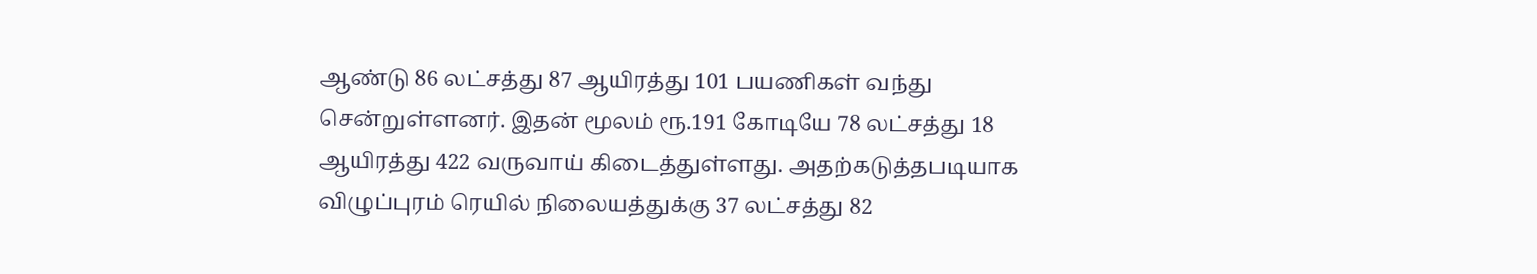ஆண்டு 86 லட்சத்து 87 ஆயிரத்து 101 பயணிகள் வந்து சென்றுள்ளனர். இதன் மூலம் ரூ.191 கோடியே 78 லட்சத்து 18 ஆயிரத்து 422 வருவாய் கிடைத்துள்ளது. அதற்கடுத்தபடியாக விழுப்புரம் ரெயில் நிலையத்துக்கு 37 லட்சத்து 82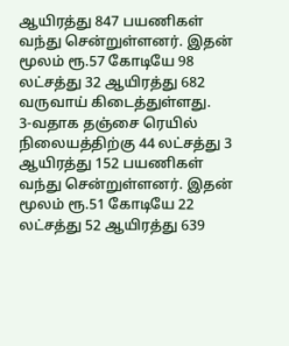ஆயிரத்து 847 பயணிகள் வந்து சென்றுள்ளனர். இதன் மூலம் ரூ.57 கோடியே 98 லட்சத்து 32 ஆயிரத்து 682 வருவாய் கிடைத்துள்ளது.
3-வதாக தஞ்சை ரெயில் நிலையத்திற்கு 44 லட்சத்து 3 ஆயிரத்து 152 பயணிகள் வந்து சென்றுள்ளனர். இதன் மூலம் ரூ.51 கோடியே 22 லட்சத்து 52 ஆயிரத்து 639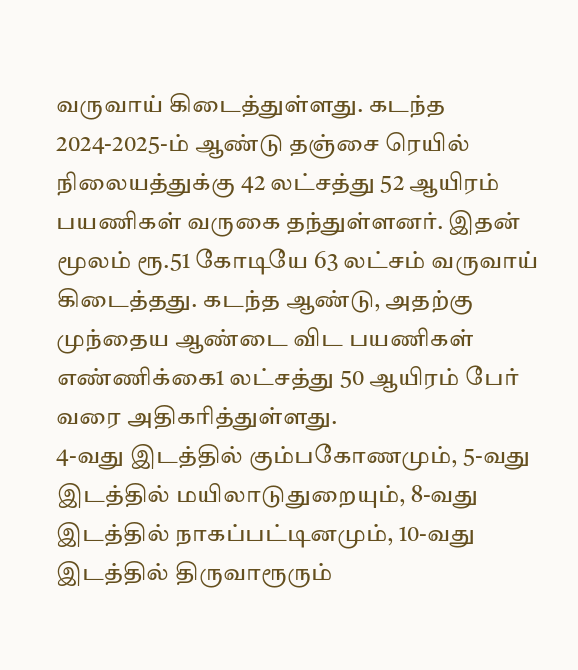வருவாய் கிடைத்துள்ளது. கடந்த 2024-2025-ம் ஆண்டு தஞ்சை ரெயில் நிலையத்துக்கு 42 லட்சத்து 52 ஆயிரம் பயணிகள் வருகை தந்துள்ளனர். இதன் மூலம் ரூ.51 கோடியே 63 லட்சம் வருவாய் கிடைத்தது. கடந்த ஆண்டு, அதற்கு முந்தைய ஆண்டை விட பயணிகள் எண்ணிக்கை1 லட்சத்து 50 ஆயிரம் பேர் வரை அதிகரித்துள்ளது.
4-வது இடத்தில் கும்பகோணமும், 5-வது இடத்தில் மயிலாடுதுறையும், 8-வது இடத்தில் நாகப்பட்டினமும், 10-வது இடத்தில் திருவாரூரும்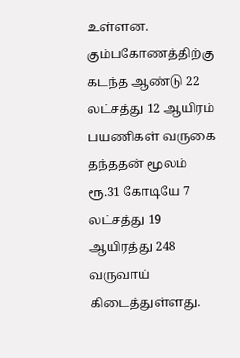உள்ளன. கும்பகோணத்திற்கு கடந்த ஆண்டு 22 லட்சத்து 12 ஆயிரம் பயணிகள் வருகை தந்ததன் மூலம் ரூ.31 கோடியே 7 லட்சத்து 19 ஆயிரத்து 248 வருவாய் கிடைத்துள்ளது.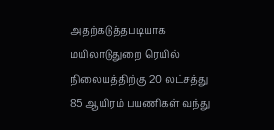அதற்கடுத்தபடியாக மயிலாடுதுறை ரெயில் நிலையத்திற்கு 20 லட்சத்து 85 ஆயிரம் பயணிகள் வந்து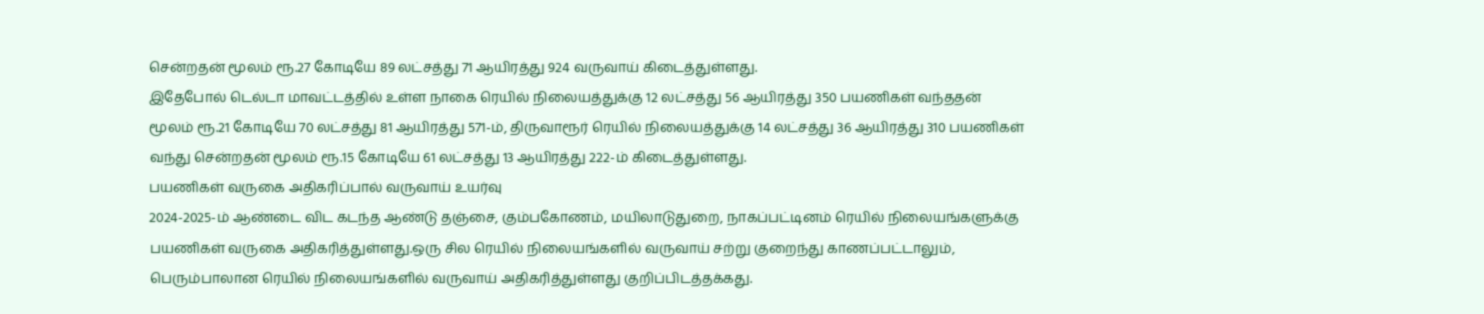சென்றதன் மூலம் ரூ.27 கோடியே 89 லட்சத்து 71 ஆயிரத்து 924 வருவாய் கிடைத்துள்ளது.
இதேபோல் டெல்டா மாவட்டத்தில் உள்ள நாகை ரெயில் நிலையத்துக்கு 12 லட்சத்து 56 ஆயிரத்து 350 பயணிகள் வந்ததன் மூலம் ரூ.21 கோடியே 70 லட்சத்து 81 ஆயிரத்து 571-ம், திருவாரூர் ரெயில் நிலையத்துக்கு 14 லட்சத்து 36 ஆயிரத்து 310 பயணிகள் வந்து சென்றதன் மூலம் ரூ.15 கோடியே 61 லட்சத்து 13 ஆயிரத்து 222-ம் கிடைத்துள்ளது.
பயணிகள் வருகை அதிகரிப்பால் வருவாய் உயர்வு
2024-2025-ம் ஆண்டை விட கடந்த ஆண்டு தஞ்சை, கும்பகோணம், மயிலாடுதுறை, நாகப்பட்டினம் ரெயில் நிலையங்களுக்கு பயணிகள் வருகை அதிகரித்துள்ளது.ஒரு சில ரெயில் நிலையங்களில் வருவாய் சற்று குறைந்து காணப்பட்டாலும், பெரும்பாலான ரெயில் நிலையங்களில் வருவாய் அதிகரித்துள்ளது குறிப்பிடத்தக்கது.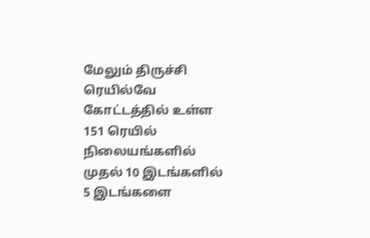மேலும் திருச்சி ரெயில்வே கோட்டத்தில் உள்ள 151 ரெயில் நிலையங்களில் முதல் 10 இடங்களில் 5 இடங்களை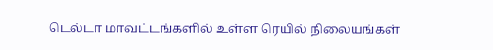டெல்டா மாவட்டங்களில் உள்ள ரெயில் நிலையங்கள்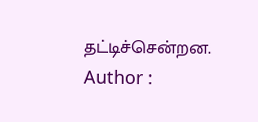தட்டிச்சென்றன.
Author :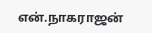என்.நாகராஜன்